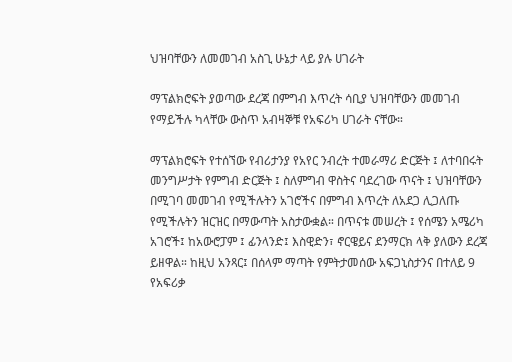ህዝባቸውን ለመመገብ አስጊ ሁኔታ ላይ ያሉ ሀገራት

ማፕልክሮፍት ያወጣው ደረጃ በምግብ እጥረት ሳቢያ ህዝባቸውን መመገብ የማይችሉ ካላቸው ውስጥ አብዛኞቹ የአፍሪካ ሀገራት ናቸው።

ማፕልክሮፍት የተሰኘው የብሪታንያ የአየር ንብረት ተመራማሪ ድርጅት ፤ ለተባበሩት መንግሥታት የምግብ ድርጅት ፤ ስለምግብ ዋስትና ባደረገው ጥናት ፤ ህዝባቸውን በሚገባ መመገብ የሚችሉትን አገሮችና በምግብ እጥረት ለአደጋ ሊጋለጡ የሚችሉትን ዝርዝር በማውጣት አስታውቋል። በጥናቱ መሠረት ፤ የሰሜን አሜሪካ አገሮች፤ ከአውሮፓም ፤ ፊንላንድ፤ እስዊድን፣ ኖርዌይና ደንማርክ ላቅ ያለውን ደረጃ ይዘዋል። ከዚህ አንጻር፤ በሰላም ማጣት የምትታመሰው አፍጋኒስታንና በተለይ 9 የአፍሪቃ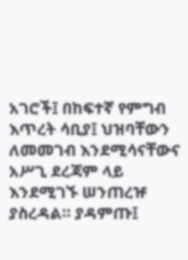አገሮች፤ በከፍተኛ የምግብ እጥረት ሳቢያ፤ ህዝባቸውን ለመመገብ እንደሚሳናቸውና አሥጊ ደረጃም ላይ እንደሚገኙ ሠንጠረዡ ያስረዳል። ያዳምጡ፤